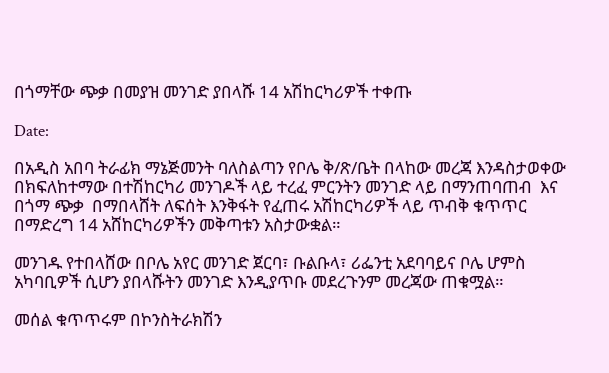በጎማቸው ጭቃ በመያዝ መንገድ ያበላሹ 14 አሽከርካሪዎች ተቀጡ

Date:

በአዲስ አበባ ትራፊክ ማኔጅመንት ባለስልጣን የቦሌ ቅ/ጽ/ቤት በላከው መረጃ እንዳስታወቀው  በክፍለከተማው በተሽከርካሪ መንገዶች ላይ ተረፈ ምርንትን መንገድ ላይ በማንጠባጠብ  እና በጎማ ጭቃ  በማበላሸት ለፍሰት እንቅፋት የፈጠሩ አሽከርካሪዎች ላይ ጥብቅ ቁጥጥር በማድረግ 14 አሸከርካሪዎችን መቅጣቱን አስታውቋል።

መንገዱ የተበላሸው በቦሌ አየር መንገድ ጀርባ፣ ቡልቡላ፣ ሪፌንቲ አደባባይና ቦሌ ሆምስ አካባቢዎች ሲሆን ያበላሹትን መንገድ እንዲያጥቡ መደረጉንም መረጃው ጠቁሟል።

መሰል ቁጥጥሩም በኮንስትራክሽን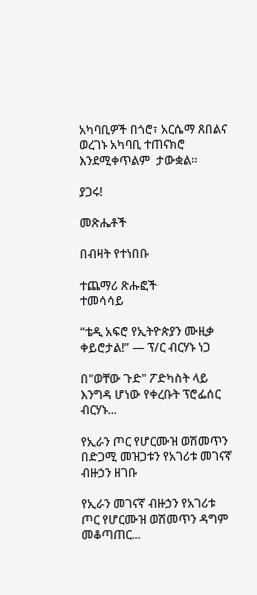አካባቢዎች በጎሮ፣ አርሴማ ጸበልና ወረገኑ አካባቢ ተጠናክሮ እንደሚቀጥልም  ታውቋል።

ያጋሩ!

መጽሔቶች

በብዛት የተነበቡ

ተጨማሪ ጽሑፎች
ተመሳሳይ

“ቴዲ አፍሮ የኢትዮጵያን ሙዚቃ ቀይሮታል!” — ፕ/ር ብርሃኑ ነጋ

በ"ወቸው ጉድ" ፖድካስት ላይ እንግዳ ሆነው የቀረቡት ፕሮፌሰር ብርሃኑ...

የኢራን ጦር የሆርሙዝ ወሽመጥን በድጋሚ መዝጋቱን የአገሪቱ መገናኛ ብዙኃን ዘገቡ

የኢራን መገናኛ ብዙኃን የአገሪቱ ጦር የሆርሙዝ ወሽመጥን ዳግም መቆጣጠር...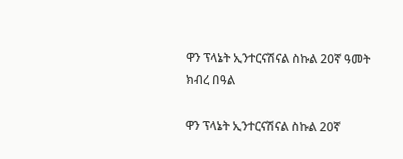ዋን ፕላኔት ኢንተርናሽናል ስኩል 20ኛ ዓመት ክብረ በዓል

ዋን ፕላኔት ኢንተርናሽናል ስኩል 20ኛ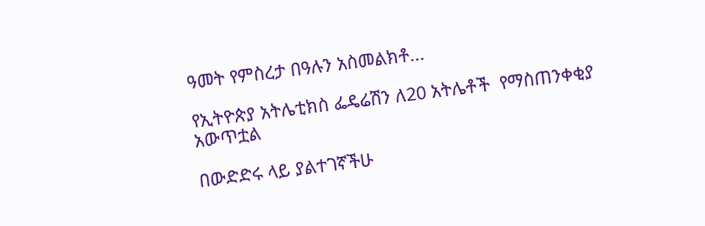ዓመት የምስረታ በዓሉን አስመልክቶ...

የኢትዮጵያ አትሌቲክስ ፌዴሬሽን ለ20 አትሌቶች  የማስጠንቀቂያ አውጥቷል

በውድድሩ ላይ ያልተገኛችሁ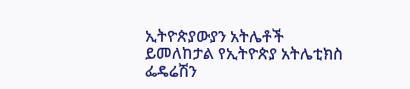ኢትዮጵያውያን አትሌቶች ይመለከታል የኢትዮጵያ አትሌቲክስ ፌዴሬሽን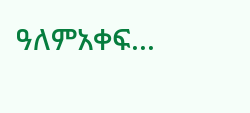ዓለምአቀፍ...